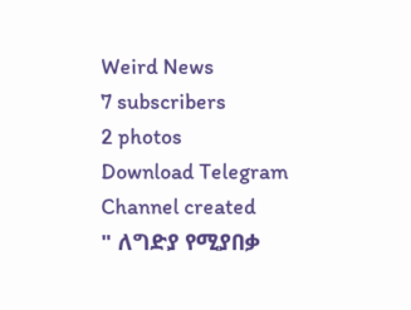Weird News
7 subscribers
2 photos
Download Telegram
Channel created
" ለግድያ የሚያበቃ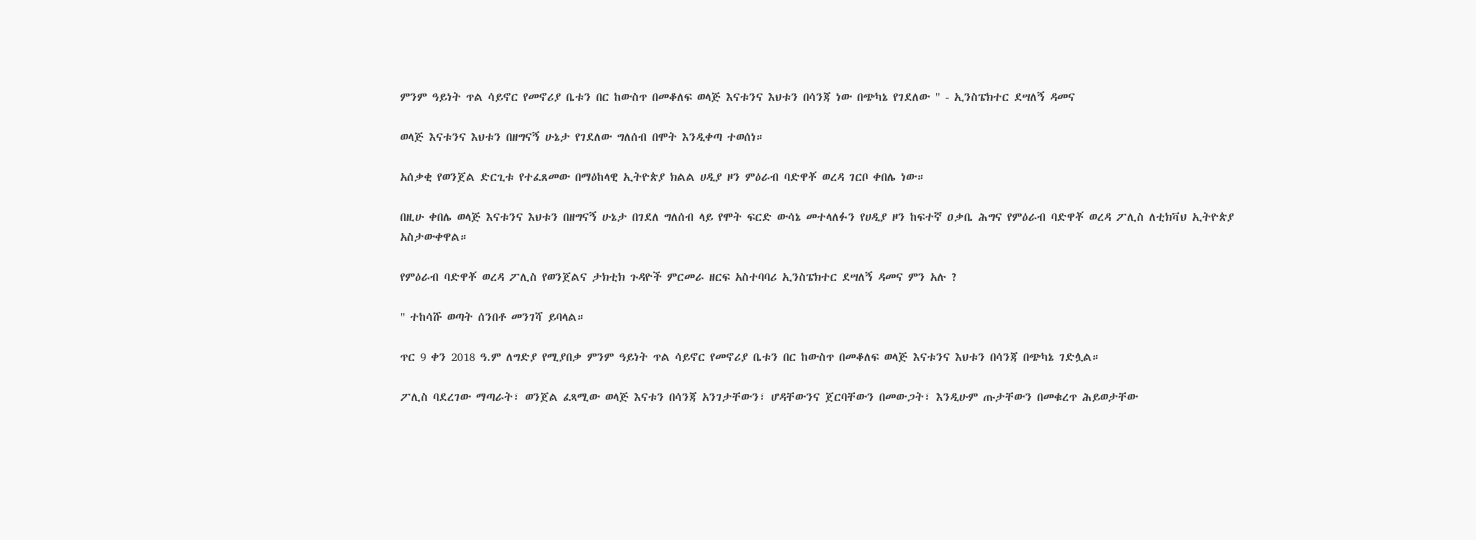ምንም ዓይነት ጥል ሳይኖር የመኖሪያ ቤቱን በር ከውስጥ በመቆለፍ ወላጅ እናቱንና እህቱን በሳንጃ ነው በጭካኔ የገደለው " - ኢንስፔክተር ደሣለኝ ዳመና

ወላጅ እናቱንና እህቱን በዘግናኝ ሁኔታ የገደለው ግለሰብ በሞት እንዲቀጣ ተወሰነ።

አሰቃቂ የወንጀል ድርጊቱ የተፈጸመው በማዕከላዊ ኢትዮጵያ ክልል ሀዲያ ዞን ምዕራብ ባድዋቾ ወረዳ ገርቦ ቀበሌ ነው።

በዚሁ ቀበሌ ወላጅ እናቱንና እህቱን በዘግናኝ ሁኔታ በገደለ ግለሰብ ላይ የሞት ፍርድ ውሳኔ መተላለፉን የሀዲያ ዞን ከፍተኛ ዐቃቤ ሕግና የምዕራብ ባድዋቾ ወረዳ ፖሊስ ለቲክቫህ ኢትዮጵያ አስታውቀዋል።

የምዕራብ ባድዋቾ ወረዳ ፖሊስ የወንጀልና ታክቲክ ጉዳዮች ምርመራ ዘርፍ አስተባባሪ ኢንስፔክተር ደሣለኝ ዳመና ምን አሉ ?

" ተከሳሹ ወጣት ሰንበቶ መንገሻ ይባላል።

ጥር 9 ቀን 2018 ዓ.ም ለግድያ የሚያበቃ ምንም ዓይነት ጥል ሳይኖር የመኖሪያ ቤቱን በር ከውስጥ በመቆለፍ ወላጅ እናቱንና እህቱን በሳንጃ በጭካኔ ገድሏል።

ፖሊስ ባደረገው ማጣራት፣ ወንጀል ፈጻሚው ወላጅ እናቱን በሳንጃ አንገታቸውን፣ ሆዳቸውንና ጀርባቸውን በመውጋት፣ እንዲሁም ጡታቸውን በመቁረጥ ሕይወታቸው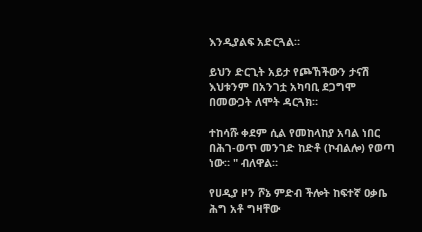እንዲያልፍ አድርጓል።

ይህን ድርጊት አይታ የጮኸችውን ታናሽ እህቱንም በአንገቷ አካባቢ ደጋግሞ በመውጋት ለሞት ዳርጓክ።

ተከሳሹ ቀደም ሲል የመከላከያ አባል ነበር በሕገ-ወጥ መንገድ ከድቶ (ኮብልሎ) የወጣ ነው። " ብለዋል።

የሀዲያ ዞን ሾኔ ምድብ ችሎት ከፍተኛ ዐቃቤ ሕግ አቶ ግዛቸው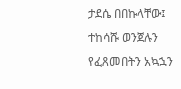ታደሴ በበኩላቸው፤ ተከሳሹ ወንጀሉን የፈጸመበትን አኳኋን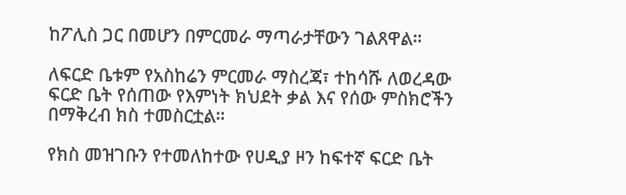ከፖሊስ ጋር በመሆን በምርመራ ማጣራታቸውን ገልጸዋል።

ለፍርድ ቤቱም የአስከሬን ምርመራ ማስረጃ፣ ተከሳሹ ለወረዳው ፍርድ ቤት የሰጠው የእምነት ክህደት ቃል እና የሰው ምስክሮችን በማቅረብ ክስ ተመስርቷል።

የክስ መዝገቡን የተመለከተው የሀዲያ ዞን ከፍተኛ ፍርድ ቤት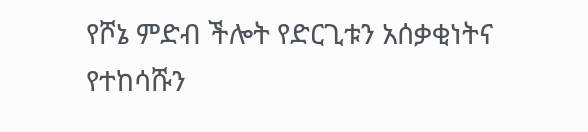የሾኔ ምድብ ችሎት የድርጊቱን አሰቃቂነትና የተከሳሹን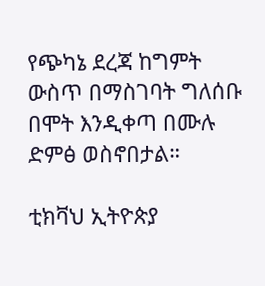የጭካኔ ደረጃ ከግምት ውስጥ በማስገባት ግለሰቡ በሞት እንዲቀጣ በሙሉ ድምፅ ወስኖበታል።

ቲክቫህ ኢትዮጵያ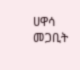ሀዋሳ
መጋቢት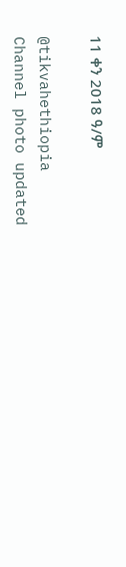11 ቀን 2018 ዓ/ም

@tikvahethiopia
Channel photo updated